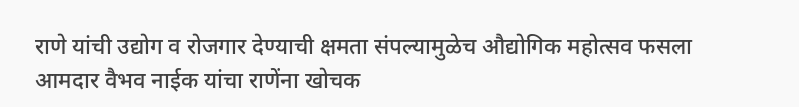राणे यांची उद्योग व रोजगार देण्याची क्षमता संपल्यामुळेच औद्योगिक महोत्सव फसला
आमदार वैभव नाईक यांचा राणेंना खोचक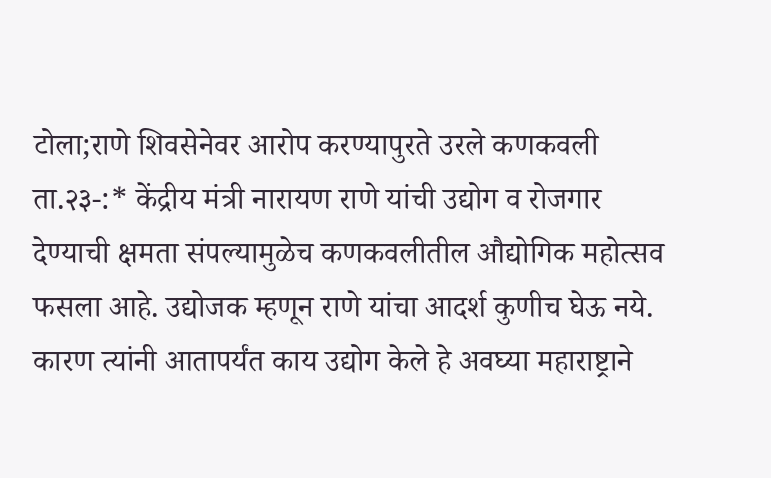टोला;राणे शिवसेनेवर आरोप करण्यापुरते उरले कणकवली ता.२३-:* केंद्रीय मंत्री नारायण राणे यांची उद्योग व रोजगार देण्याची क्षमता संपल्यामुळेच कणकवलीतील औद्योगिक महोत्सव फसला आहे. उद्योजक म्हणून राणे यांचा आदर्श कुणीच घेऊ नये. कारण त्यांनी आतापर्यंत काय उद्योग केले हे अवघ्या महाराष्ट्राने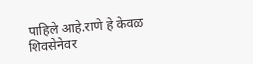पाहिले आहे.राणे हे केवळ शिवसेनेवर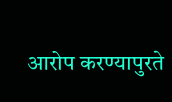आरोप करण्यापुरते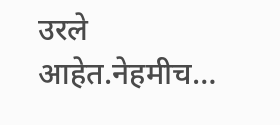उरले आहेत.नेहमीच…